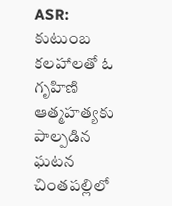ASR: కుటుంబ కలహాలతో ఓ గృహిణి ఆత్మహత్యకు పాల్పడిన ఘటన చింతపల్లిలో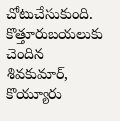చోటుచేసుకుంది. కొత్తూరుబయలుకు చెందిన శివకుమార్, కొయ్యూరు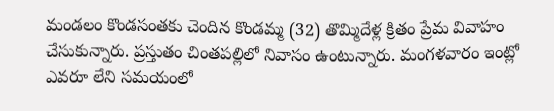మండలం కొండసంతకు చెందిన కొండమ్మ (32) తొమ్మిదేళ్ల క్రితం ప్రేమ వివాహం చేసుకున్నారు. ప్రస్తుతం చింతపల్లిలో నివాసం ఉంటున్నారు. మంగళవారం ఇంట్లో ఎవరూ లేని సమయంలో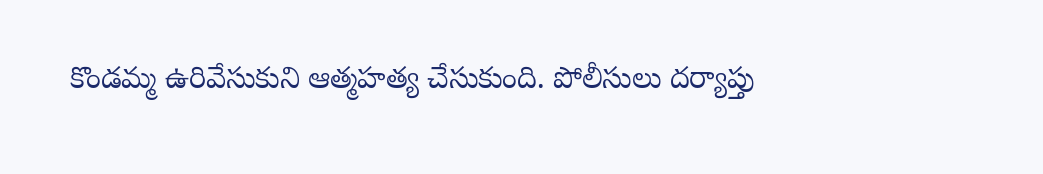కొండమ్మ ఉరివేసుకుని ఆత్మహత్య చేసుకుంది. పోలీసులు దర్యాప్తు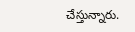చేస్తున్నారు.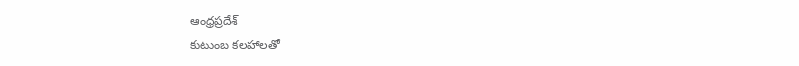ఆంధ్రప్రదేశ్
కుటుంబ కలహాలతో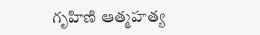గృహిణి ఆత్మహత్య